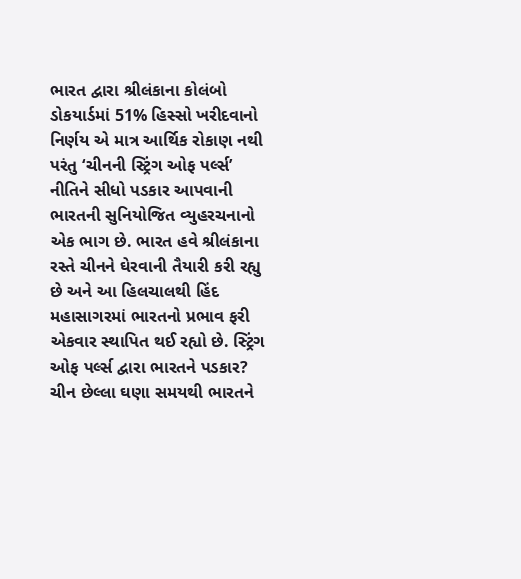ભારત દ્વારા શ્રીલંકાના કોલંબો ડોકયાર્ડમાં 51% હિસ્સો ખરીદવાનો નિર્ણય એ માત્ર આર્થિક રોકાણ નથી પરંતુ ‘ચીનની સ્ટ્રિંગ ઓફ પર્લ્સ’ નીતિને સીધો પડકાર આપવાની ભારતની સુનિયોજિત વ્યુહરચનાનો એક ભાગ છે. ભારત હવે શ્રીલંકાના રસ્તે ચીનને ઘેરવાની તૈયારી કરી રહ્યુ છે અને આ હિલચાલથી હિંદ મહાસાગરમાં ભારતનો પ્રભાવ ફરી એકવાર સ્થાપિત થઈ રહ્યો છે. સ્ટ્રિંગ ઓફ પર્લ્સ દ્વારા ભારતને પડકાર? ચીન છેલ્લા ઘણા સમયથી ભારતને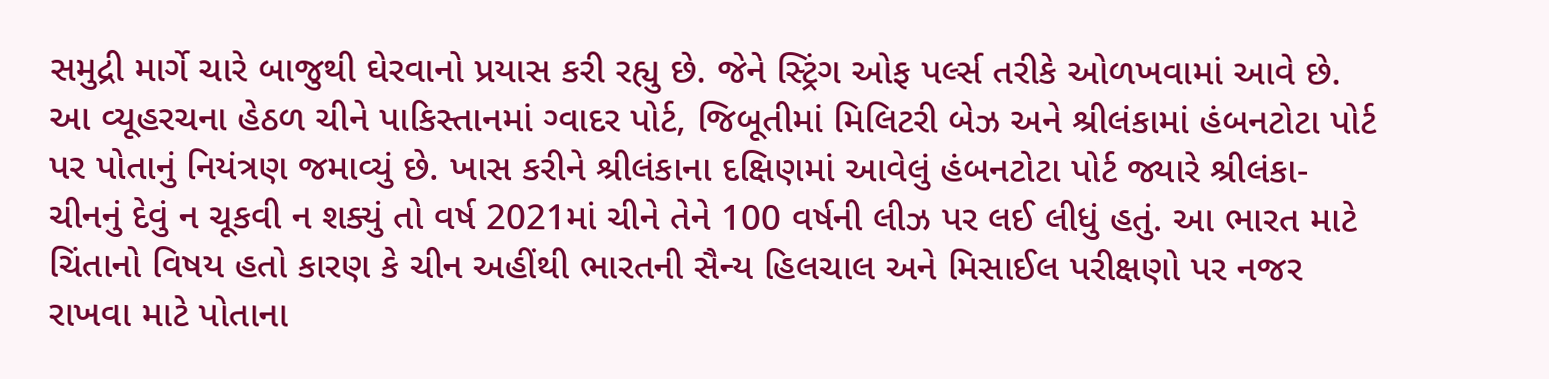સમુદ્રી માર્ગે ચારે બાજુથી ઘેરવાનો પ્રયાસ કરી રહ્યુ છે. જેને સ્ટ્રિંગ ઓફ પર્લ્સ તરીકે ઓળખવામાં આવે છે. આ વ્યૂહરચના હેઠળ ચીને પાકિસ્તાનમાં ગ્વાદર પોર્ટ, જિબૂતીમાં મિલિટરી બેઝ અને શ્રીલંકામાં હંબનટોટા પોર્ટ પર પોતાનું નિયંત્રણ જમાવ્યું છે. ખાસ કરીને શ્રીલંકાના દક્ષિણમાં આવેલું હંબનટોટા પોર્ટ જ્યારે શ્રીલંકા- ચીનનું દેવું ન ચૂકવી ન શક્યું તો વર્ષ 2021માં ચીને તેને 100 વર્ષની લીઝ પર લઈ લીધું હતું. આ ભારત માટે ચિંતાનો વિષય હતો કારણ કે ચીન અહીંથી ભારતની સૈન્ય હિલચાલ અને મિસાઈલ પરીક્ષણો પર નજર રાખવા માટે પોતાના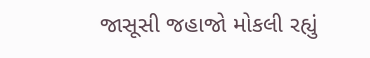જાસૂસી જહાજો મોકલી રહ્યું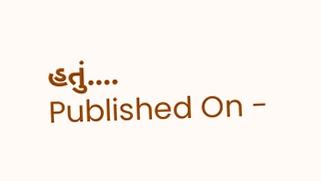હતું....
Published On -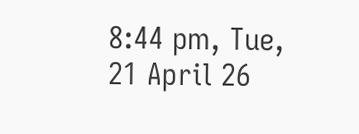8:44 pm, Tue, 21 April 26